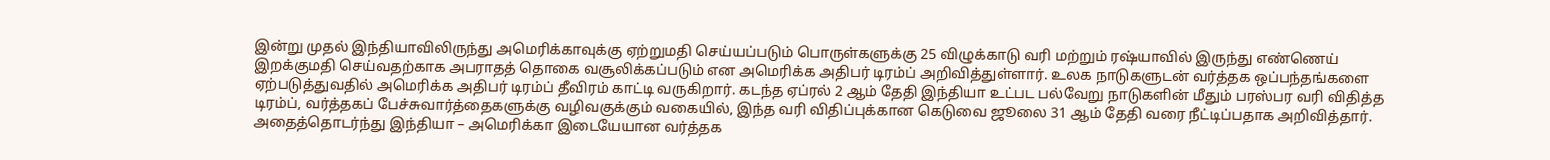இன்று முதல் இந்தியாவிலிருந்து அமெரிக்காவுக்கு ஏற்றுமதி செய்யப்படும் பொருள்களுக்கு 25 விழுக்காடு வரி மற்றும் ரஷ்யாவில் இருந்து எண்ணெய் இறக்குமதி செய்வதற்காக அபராதத் தொகை வசூலிக்கப்படும் என அமெரிக்க அதிபர் டிரம்ப் அறிவித்துள்ளார். உலக நாடுகளுடன் வர்த்தக ஒப்பந்தங்களை ஏற்படுத்துவதில் அமெரிக்க அதிபர் டிரம்ப் தீவிரம் காட்டி வருகிறார். கடந்த ஏப்ரல் 2 ஆம் தேதி இந்தியா உட்பட பல்வேறு நாடுகளின் மீதும் பரஸ்பர வரி விதித்த டிரம்ப், வர்த்தகப் பேச்சுவார்த்தைகளுக்கு வழிவகுக்கும் வகையில், இந்த வரி விதிப்புக்கான கெடுவை ஜூலை 31 ஆம் தேதி வரை நீட்டிப்பதாக அறிவித்தார். அதைத்தொடர்ந்து இந்தியா – அமெரிக்கா இடையேயான வர்த்தக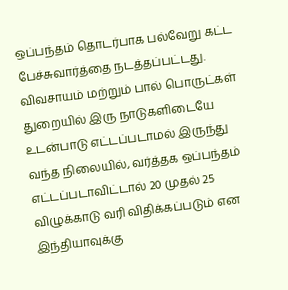ஒப்பந்தம் தொடர்பாக பல்வேறு கட்ட பேச்சுவார்த்தை நடத்தப்பட்டது. விவசாயம் மற்றும் பால் பொருட்கள் துறையில் இரு நாடுகளிடையே உடன்பாடு எட்டப்படாமல் இருந்து வந்த நிலையில், வர்த்தக ஒப்பந்தம் எட்டப்படாவிட்டால் 20 முதல் 25 விழுக்காடு வரி விதிக்கப்படும் என இந்தியாவுக்கு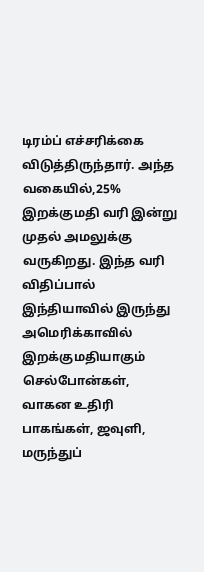டிரம்ப் எச்சரிக்கை விடுத்திருந்தார். அந்த வகையில்,25% இறக்குமதி வரி இன்று முதல் அமலுக்கு வருகிறது. இந்த வரி விதிப்பால் இந்தியாவில் இருந்து அமெரிக்காவில் இறக்குமதியாகும் செல்போன்கள், வாகன உதிரி பாகங்கள், ஜவுளி, மருந்துப்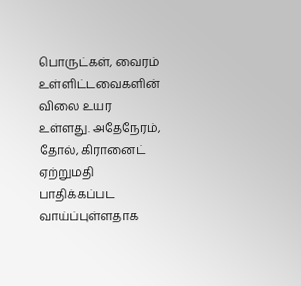பொருட்கள், வைரம் உள்ளிட்டவைகளின் விலை உயர உள்ளது. அதேநேரம், தோல், கிரானைட் ஏற்றுமதி பாதிக்கப்பட வாய்ப்புள்ளதாக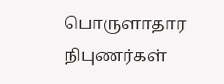பொருளாதார நிபுணர்கள்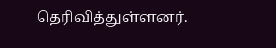தெரிவித்துள்ளனர்.